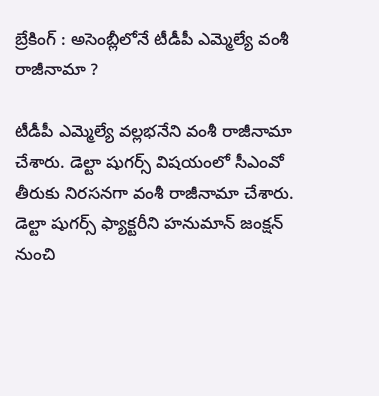బ్రేకింగ్ : అసెంబ్లీలోనే టీడీపీ ఎమ్మెల్యే వంశీ రాజీనామా ?

టీడీపీ ఎమ్మెల్యే వల్లభనేని వంశీ రాజీనామా చేశారు. డెల్టా షుగర్స్ విషయంలో సీఎంవో తీరుకు నిరసనగా వంశీ రాజీనామా చేశారు. డెల్టా షుగర్స్ ఫ్యాక్టరీని హనుమాన్ జంక్షన్ నుంచి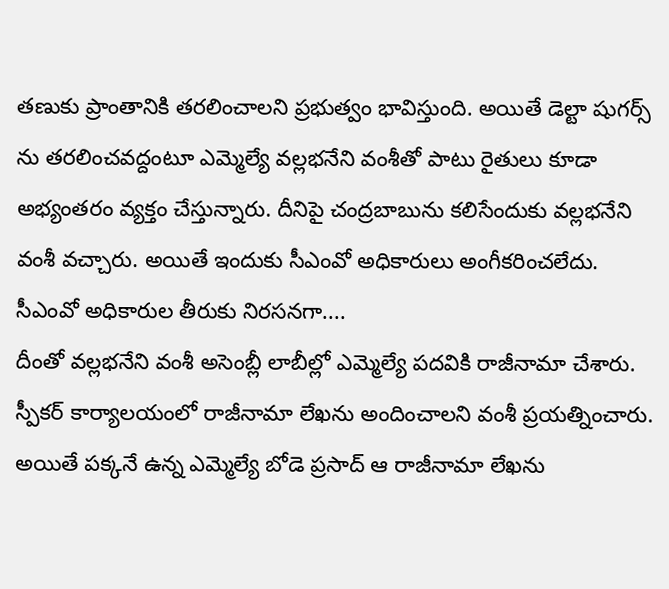తణుకు ప్రాంతానికి తరలించాలని ప్రభుత్వం భావిస్తుంది. అయితే డెల్టా షుగర్స్ ను తరలించవద్దంటూ ఎమ్మెల్యే వల్లభనేని వంశీతో పాటు రైతులు కూడా అభ్యంతరం వ్యక్తం చేస్తున్నారు. దీనిపై చంద్రబాబును కలిసేందుకు వల్లభనేని వంశీ వచ్చారు. అయితే ఇందుకు సీఎంవో అధికారులు అంగీకరించలేదు.
సీఎంవో అధికారుల తీరుకు నిరసనగా....
దీంతో వల్లభనేని వంశీ అసెంబ్లీ లాబీల్లో ఎమ్మెల్యే పదవికి రాజీనామా చేశారు. స్పీకర్ కార్యాలయంలో రాజీనామా లేఖను అందించాలని వంశీ ప్రయత్నించారు. అయితే పక్కనే ఉన్న ఎమ్మెల్యే బోడె ప్రసాద్ ఆ రాజీనామా లేఖను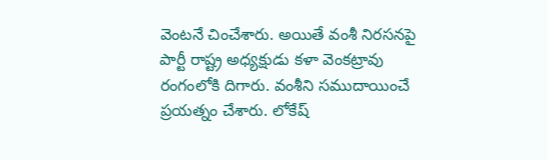వెంటనే చించేశారు. అయితే వంశీ నిరసనపై పార్టీ రాష్ట్ర అధ్యక్షుడు కళా వెంకట్రావు రంగంలోకి దిగారు. వంశీని సముదాయించే ప్రయత్నం చేశారు. లోకేష్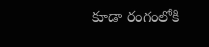కూడా రంగంలోకి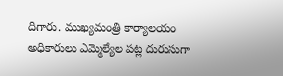దిగారు. ముఖ్యమంత్రి కార్యాలయం అధికారులు ఎమ్మెల్యేల పట్ల దురుసుగా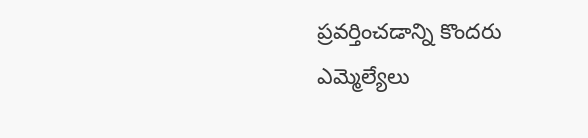ప్రవర్తించడాన్ని కొందరు ఎమ్మెల్యేలు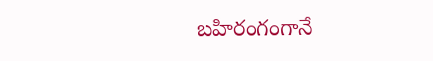బహిరంగంగానే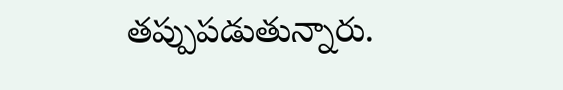తప్పుపడుతున్నారు.